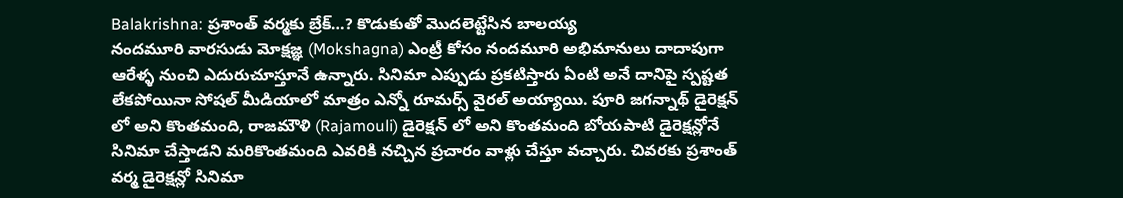Balakrishna: ప్రశాంత్ వర్మకు బ్రేక్…? కొడుకుతో మొదలెట్టేసిన బాలయ్య
నందమూరి వారసుడు మోక్షజ్ఞ (Mokshagna) ఎంట్రీ కోసం నందమూరి అభిమానులు దాదాపుగా ఆరేళ్ళ నుంచి ఎదురుచూస్తూనే ఉన్నారు. సినిమా ఎప్పుడు ప్రకటిస్తారు ఏంటి అనే దానిపై స్పష్టత లేకపోయినా సోషల్ మీడియాలో మాత్రం ఎన్నో రూమర్స్ వైరల్ అయ్యాయి. పూరి జగన్నాథ్ డైరెక్షన్ లో అని కొంతమంది, రాజమౌళి (Rajamouli) డైరెక్షన్ లో అని కొంతమంది బోయపాటి డైరెక్షన్లోనే సినిమా చేస్తాడని మరికొంతమంది ఎవరికి నచ్చిన ప్రచారం వాళ్లు చేస్తూ వచ్చారు. చివరకు ప్రశాంత్ వర్మ డైరెక్షన్లో సినిమా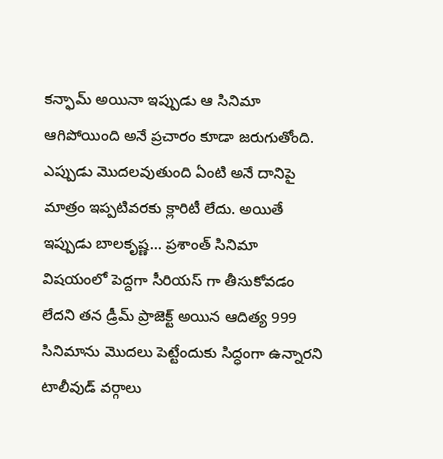కన్ఫామ్ అయినా ఇప్పుడు ఆ సినిమా ఆగిపోయింది అనే ప్రచారం కూడా జరుగుతోంది.
ఎప్పుడు మొదలవుతుంది ఏంటి అనే దానిపై మాత్రం ఇప్పటివరకు క్లారిటీ లేదు. అయితే ఇప్పుడు బాలకృష్ణ… ప్రశాంత్ సినిమా విషయంలో పెద్దగా సీరియస్ గా తీసుకోవడం లేదని తన డ్రీమ్ ప్రాజెక్ట్ అయిన ఆదిత్య 999 సినిమాను మొదలు పెట్టేందుకు సిద్ధంగా ఉన్నారని టాలీవుడ్ వర్గాలు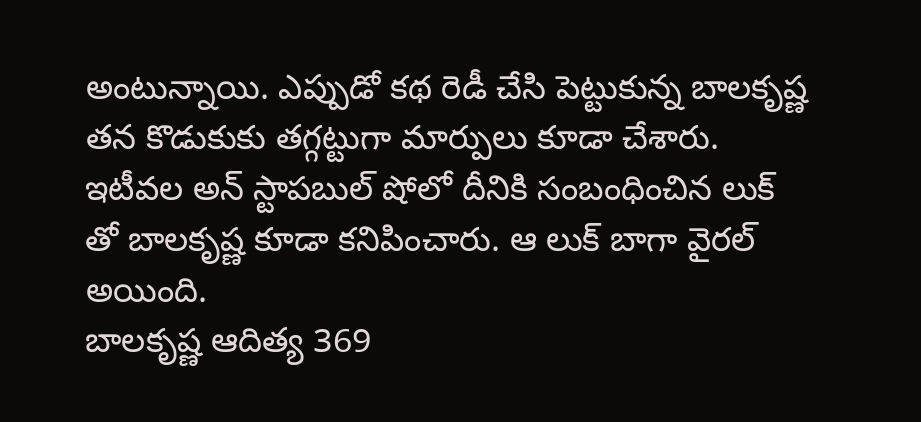అంటున్నాయి. ఎప్పుడో కథ రెడీ చేసి పెట్టుకున్న బాలకృష్ణ తన కొడుకుకు తగ్గట్టుగా మార్పులు కూడా చేశారు. ఇటీవల అన్ స్టాపబుల్ షోలో దీనికి సంబంధించిన లుక్ తో బాలకృష్ణ కూడా కనిపించారు. ఆ లుక్ బాగా వైరల్ అయింది.
బాలకృష్ణ ఆదిత్య 369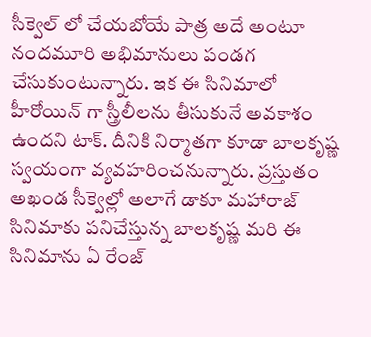సీక్వెల్ లో చేయబోయే పాత్ర అదే అంటూ నందమూరి అభిమానులు పండగ చేసుకుంటున్నారు. ఇక ఈ సినిమాలో హీరోయిన్ గా స్త్రీలీలను తీసుకునే అవకాశం ఉందని టాక్. దీనికి నిర్మాతగా కూడా బాలకృష్ణ స్వయంగా వ్యవహరించనున్నారు. ప్రస్తుతం అఖండ సీక్వెల్లో అలాగే డాకూ మహారాజ్ సినిమాకు పనిచేస్తున్న బాలకృష్ణ మరి ఈ సినిమాను ఏ రేంజ్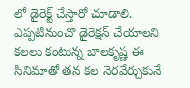లో డైరెక్ట్ చేస్తారో చూడాలి. ఎప్పటినుంచొ డైరెక్షన్ చేయాలని కలలు కంటున్న బాలకృష్ణ ఈ సినిమాతో తన కల నెరవేర్చుకునే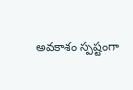అవకాశం స్పష్టంగా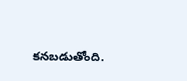కనబడుతోంది.